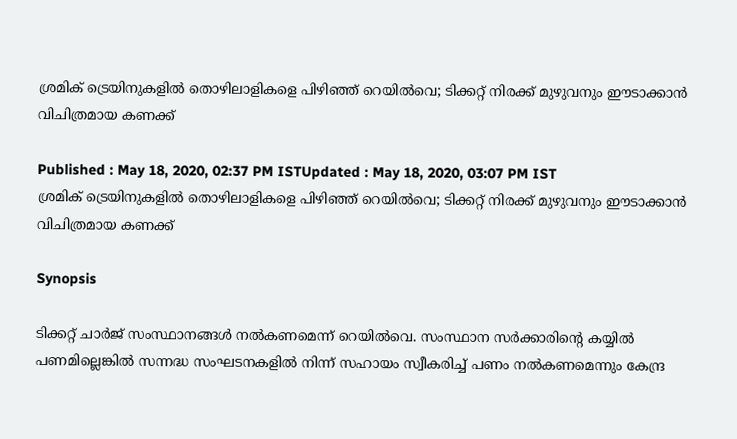ശ്രമിക് ട്രെയിനുകളിൽ തൊഴിലാളികളെ പിഴിഞ്ഞ് റെയിൽവെ; ടിക്കറ്റ് നിരക്ക് മുഴുവനും ഈടാക്കാൻ വിചിത്രമായ കണക്ക്

Published : May 18, 2020, 02:37 PM ISTUpdated : May 18, 2020, 03:07 PM IST
ശ്രമിക് ട്രെയിനുകളിൽ തൊഴിലാളികളെ പിഴിഞ്ഞ് റെയിൽവെ; ടിക്കറ്റ് നിരക്ക് മുഴുവനും ഈടാക്കാൻ വിചിത്രമായ കണക്ക്

Synopsis

ടിക്കറ്റ് ചാര്‍ജ് സംസ്ഥാനങ്ങൾ നൽകണമെന്ന് റെയിൽവെ. സംസ്ഥാന സര്‍ക്കാരിന്‍റെ കയ്യിൽ പണമില്ലെങ്കിൽ സന്നദ്ധ സംഘടനകളിൽ നിന്ന് സഹായം സ്വീകരിച്ച് പണം നൽകണമെന്നും കേന്ദ്ര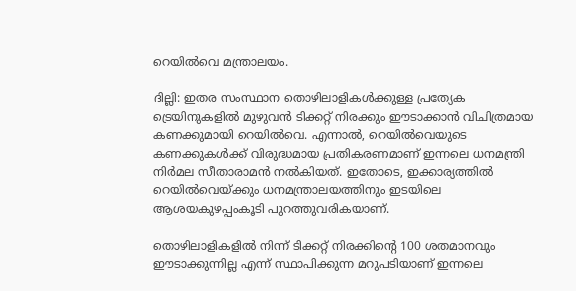റെയിൽവെ മന്ത്രാലയം.

ദില്ലി: ഇതര സംസ്ഥാന തൊഴിലാളികൾക്കുള്ള പ്രത്യേക ട്രെയിനുകളിൽ മുഴുവൻ ടിക്കറ്റ് നിരക്കും ഈടാക്കാൻ വിചിത്രമായ കണക്കുമായി റെയിൽവെ. എന്നാൽ, റെയിൽവെയുടെ കണക്കുകൾക്ക് വിരുദ്ധമായ പ്രതികരണമാണ് ഇന്നലെ ധനമന്ത്രി നിര്‍മല സീതാരാമൻ നൽകിയത്. ഇതോടെ, ഇക്കാര്യത്തിൽ റെയിൽവെയ്ക്കും ധനമന്ത്രാലയത്തിനും ഇടയിലെ ആശയകുഴപ്പംകൂടി പുറത്തുവരികയാണ്.

തൊഴിലാളികളിൽ നിന്ന് ടിക്കറ്റ് നിരക്കിന്‍റെ 100 ശതമാനവും ഈടാക്കുന്നില്ല എന്ന് സ്ഥാപിക്കുന്ന മറുപടിയാണ് ഇന്നലെ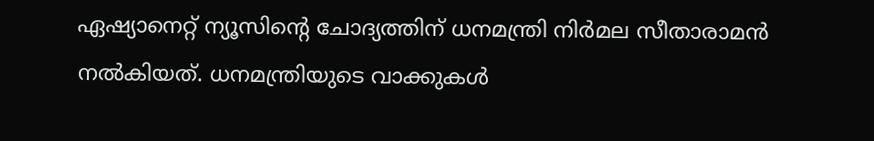ഏഷ്യാനെറ്റ് ന്യൂസിന്‍റെ ചോദ്യത്തിന് ധനമന്ത്രി നിര്‍മല സീതാരാമൻ നൽകിയത്. ധനമന്ത്രിയുടെ വാക്കുകൾ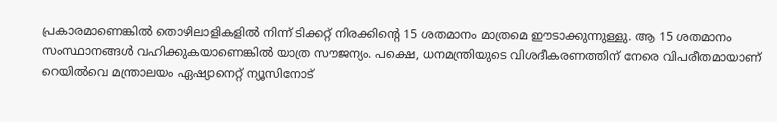പ്രകാരമാണെങ്കിൽ തൊഴിലാളികളിൽ നിന്ന് ടിക്കറ്റ് നിരക്കിന്‍റെ 15 ശതമാനം മാത്രമെ ഈടാക്കുന്നുള്ളു. ആ 15 ശതമാനം സംസ്ഥാനങ്ങൾ വഹിക്കുകയാണെങ്കിൽ യാത്ര സൗജന്യം. പക്ഷെ, ധനമന്ത്രിയുടെ വിശദീകരണത്തിന് നേരെ വിപരീതമായാണ് റെയിൽവെ മന്ത്രാലയം ഏഷ്യാനെറ്റ് ന്യൂസിനോട്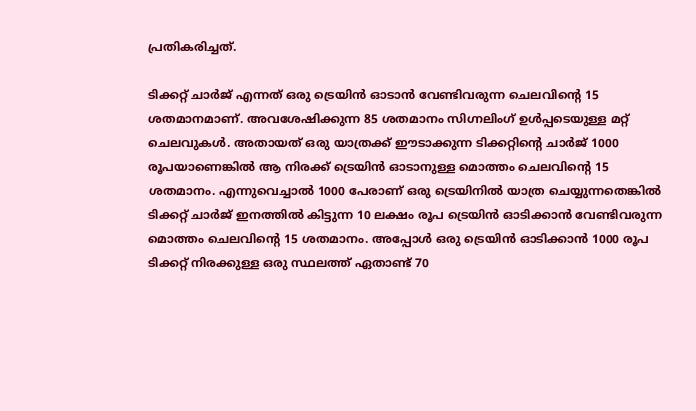പ്രതികരിച്ചത്.

ടിക്കറ്റ് ചാര്‍ജ് എന്നത് ഒരു ട്രെയിൻ ഓടാൻ വേണ്ടിവരുന്ന ചെലവിന്‍റെ 15 ശതമാനമാണ്. അവശേഷിക്കുന്ന 85 ശതമാനം സിഗ്നലിംഗ് ഉൾപ്പടെയുള്ള മറ്റ് ചെലവുകൾ. അതായത് ഒരു യാത്രക്ക് ഈടാക്കുന്ന ടിക്കറ്റിന്‍റെ ചാര്‍ജ് 1000 രൂപയാണെങ്കിൽ ആ നിരക്ക് ട്രെയിൻ ഓടാനുള്ള മൊത്തം ചെലവിന്‍റെ 15 ശതമാനം. എന്നുവെച്ചാൽ 1000 പേരാണ് ഒരു ട്രെയിനിൽ യാത്ര ചെയ്യുന്നതെങ്കിൽ ടിക്കറ്റ് ചാര്‍ജ് ഇനത്തിൽ കിട്ടുന്ന 10 ലക്ഷം രൂപ ട്രെയിൻ ഓടിക്കാൻ വേണ്ടിവരുന്ന മൊത്തം ചെലവിന്‍റെ 15 ശതമാനം. അപ്പോൾ ഒരു ട്രെയിൻ ഓടിക്കാൻ 1000 രൂപ ടിക്കറ്റ് നിരക്കുള്ള ഒരു സ്ഥലത്ത് ഏതാണ്ട് 70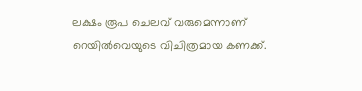ലക്ഷം രൂപ ചെലവ് വരുമെന്നാണ് റെയിൽവെയുടെ വിചിത്രമായ കണക്ക്.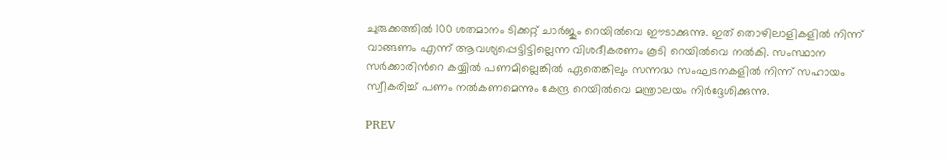ചുരുക്കത്തിൽ 100 ശതമാനം ടിക്കറ്റ് ചാര്‍ജും റെയിൽവെ ഈടാക്കുന്നു. ഇത് തൊഴിലാളികളിൽ നിന്ന് വാങ്ങണം എന്ന് ആവശ്യപ്പെട്ടിട്ടില്ലെന്ന വിശദീകരണം കൂടി റെയിൽവെ നൽകി. സംസ്ഥാന സര്‍ക്കാരിന്‍റെ കയ്യിൽ പണമില്ലെങ്കിൽ ഏതെങ്കിലും സന്നദ്ധ സംഘടനകളിൽ നിന്ന് സഹായം സ്വീകരിച്ച് പണം നൽകണമെന്നും കേന്ദ്ര റെയിൽവെ മന്ത്രാലയം നിർദ്ദേശിക്കുന്നു.

PREV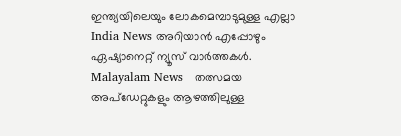ഇന്ത്യയിലെയും ലോകമെമ്പാടുമുള്ള എല്ലാ India News അറിയാൻ എപ്പോഴും ഏഷ്യാനെറ്റ് ന്യൂസ് വാർത്തകൾ. Malayalam News   തത്സമയ അപ്‌ഡേറ്റുകളും ആഴത്തിലുള്ള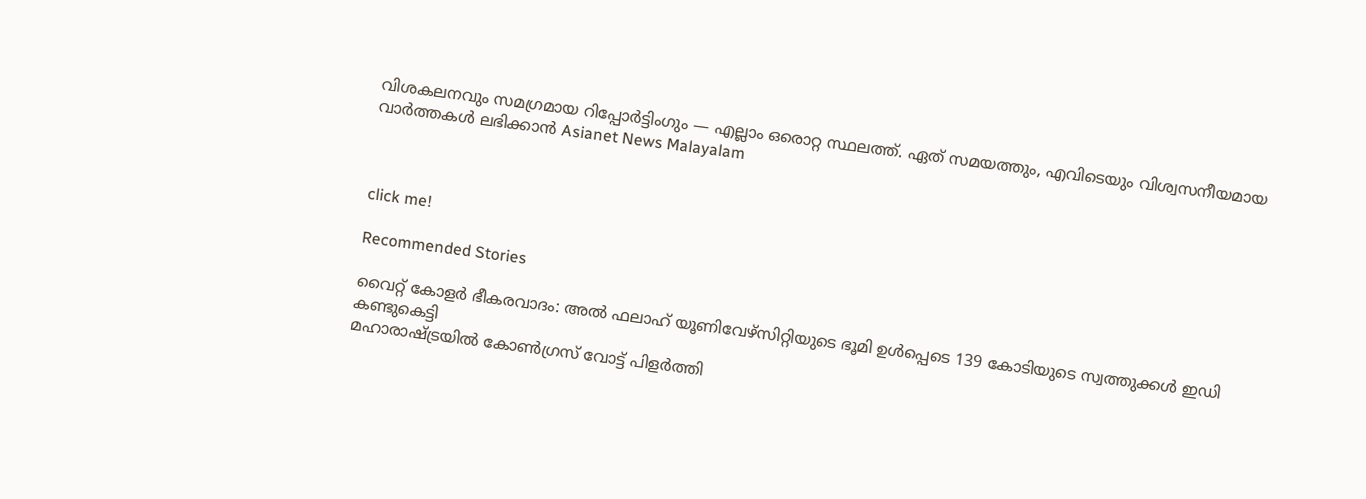വിശകലനവും സമഗ്രമായ റിപ്പോർട്ടിംഗും — എല്ലാം ഒരൊറ്റ സ്ഥലത്ത്. ഏത് സമയത്തും, എവിടെയും വിശ്വസനീയമായ വാർത്തകൾ ലഭിക്കാൻ Asianet News Malayalam



click me!

Recommended Stories

വൈറ്റ് കോളർ ഭീകരവാദം: അൽ ഫലാഹ് യൂണിവേഴ്‌സിറ്റിയുടെ ഭൂമി ഉൾപ്പെടെ 139 കോടിയുടെ സ്വത്തുക്കൾ ഇഡി കണ്ടുകെട്ടി
മഹാരാഷ്ട്രയിൽ കോൺഗ്രസ് വോട്ട് പിളർത്തി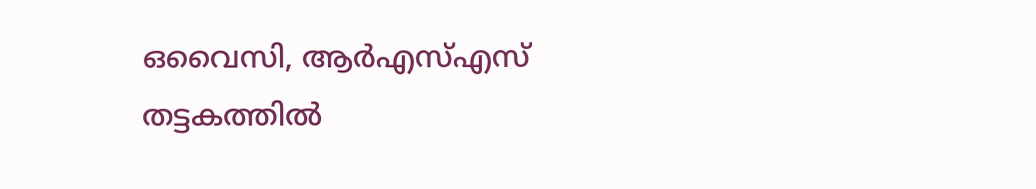ഒവൈസി, ആർഎസ്എസ് തട്ടകത്തിൽ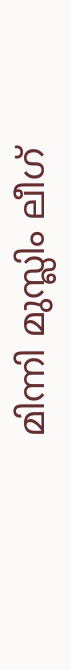മിന്നി മുസ്ലിം ലീഗ്